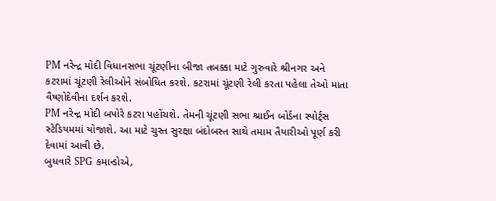PM નરેન્દ્ર મોદી વિધાનસભા ચૂંટણીના બીજા તબક્કા માટે ગુરુવારે શ્રીનગર અને કટરામાં ચૂંટણી રેલીઓને સંબોધિત કરશે. કટરામાં ચૂંટણી રેલી કરતા પહેલા તેઓ માતા વૈષ્ણોદેવીના દર્શન કરશે.
PM નરેન્દ્ર મોદી બપોરે કટરા પહોંચશે. તેમની ચૂંટણી સભા શ્રાઈન બોર્ડના સ્પોર્ટ્સ સ્ટેડિયમમાં યોજાશે. આ માટે ચુસ્ત સુરક્ષા બંદોબસ્ત સાથે તમામ તૈયારીઓ પૂર્ણ કરી દેવામાં આવી છે.
બુધવારે SPG કમાન્ડોએ,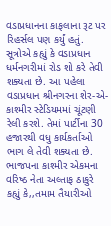વડાપ્રધાનના કાફલાના રૂટ પર રિહર્સલ પણ કર્યું હતું. સૂત્રોએ કહ્યું કે વડાપ્રધાન ધર્મનગરીમાં રોડ શો કરે તેવી શક્યતા છે. આ પહેલા વડાપ્રધાન શ્રીનગરના શેર-એ-કાશ્મીર સ્ટેડિયમમાં ચૂંટણી રેલી કરશે. તેમાં પાર્ટીના 30 હજારથી વધુ કાર્યકર્તાઓ ભાગ લે તેવી શક્યતા છે.
ભાજપના કાશ્મીર એકમના વરિષ્ઠ નેતા અલ્તાફ ઠાકુરે કહ્યું કે,,તમામ તૈયારીઓ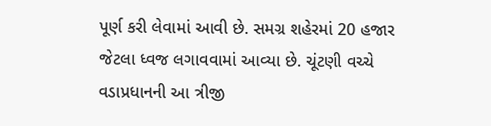પૂર્ણ કરી લેવામાં આવી છે. સમગ્ર શહેરમાં 20 હજાર જેટલા ધ્વજ લગાવવામાં આવ્યા છે. ચૂંટણી વચ્ચે વડાપ્રધાનની આ ત્રીજી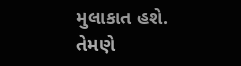મુલાકાત હશે. તેમણે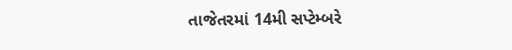તાજેતરમાં 14મી સપ્ટેમ્બરે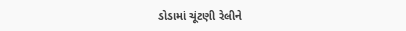ડોડામાં ચૂંટણી રેલીને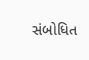સંબોધિત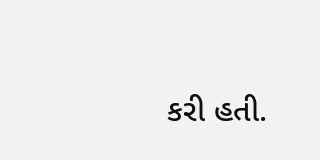કરી હતી.